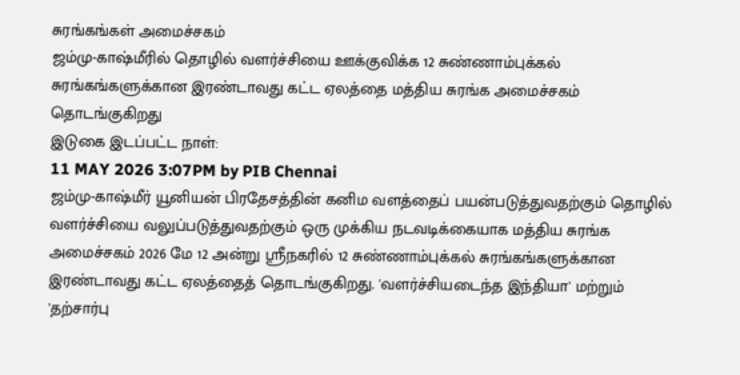சுரங்கங்கள் அமைச்சகம்
ஜம்மு-காஷ்மீரில் தொழில் வளர்ச்சியை ஊக்குவிக்க 12 சுண்ணாம்புக்கல் சுரங்கங்களுக்கான இரண்டாவது கட்ட ஏலத்தை மத்திய சுரங்க அமைச்சகம் தொடங்குகிறது
இடுகை இடப்பட்ட நாள்:
11 MAY 2026 3:07PM by PIB Chennai
ஜம்மு-காஷ்மீர் யூனியன் பிரதேசத்தின் கனிம வளத்தைப் பயன்படுத்துவதற்கும் தொழில் வளர்ச்சியை வலுப்படுத்துவதற்கும் ஒரு முக்கிய நடவடிக்கையாக மத்திய சுரங்க அமைச்சகம் 2026 மே 12 அன்று ஸ்ரீநகரில் 12 சுண்ணாம்புக்கல் சுரங்கங்களுக்கான இரண்டாவது கட்ட ஏலத்தைத் தொடங்குகிறது. 'வளர்ச்சியடைந்த இந்தியா' மற்றும் 'தற்சார்பு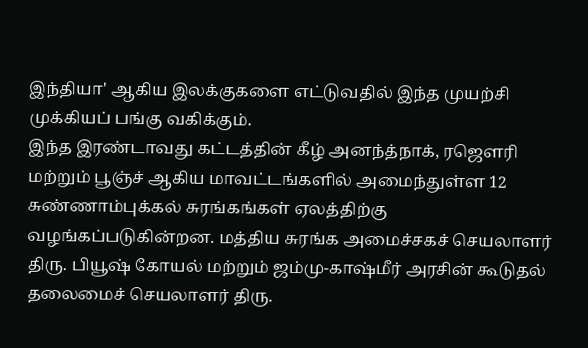இந்தியா' ஆகிய இலக்குகளை எட்டுவதில் இந்த முயற்சி முக்கியப் பங்கு வகிக்கும்.
இந்த இரண்டாவது கட்டத்தின் கீழ் அனந்த்நாக், ரஜௌரி மற்றும் பூஞ்ச் ஆகிய மாவட்டங்களில் அமைந்துள்ள 12 சுண்ணாம்புக்கல் சுரங்கங்கள் ஏலத்திற்கு வழங்கப்படுகின்றன. மத்திய சுரங்க அமைச்சகச் செயலாளர் திரு. பியூஷ் கோயல் மற்றும் ஜம்மு-காஷ்மீர் அரசின் கூடுதல் தலைமைச் செயலாளர் திரு.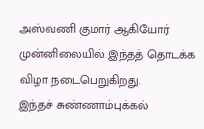அஸ்வணி குமார் ஆகியோர் முன்னிலையில் இந்தத் தொடக்க விழா நடைபெறுகிறது.
இந்தச் சுண்ணாம்புக்கல்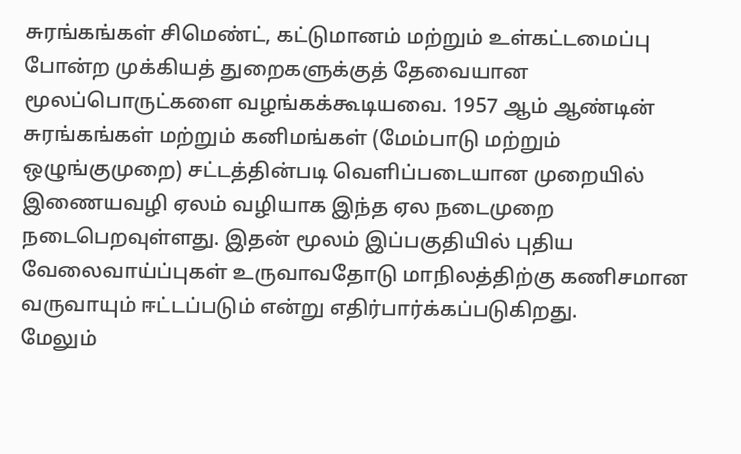சுரங்கங்கள் சிமெண்ட், கட்டுமானம் மற்றும் உள்கட்டமைப்பு போன்ற முக்கியத் துறைகளுக்குத் தேவையான மூலப்பொருட்களை வழங்கக்கூடியவை. 1957 ஆம் ஆண்டின் சுரங்கங்கள் மற்றும் கனிமங்கள் (மேம்பாடு மற்றும் ஒழுங்குமுறை) சட்டத்தின்படி வெளிப்படையான முறையில் இணையவழி ஏலம் வழியாக இந்த ஏல நடைமுறை நடைபெறவுள்ளது. இதன் மூலம் இப்பகுதியில் புதிய வேலைவாய்ப்புகள் உருவாவதோடு மாநிலத்திற்கு கணிசமான வருவாயும் ஈட்டப்படும் என்று எதிர்பார்க்கப்படுகிறது.
மேலும்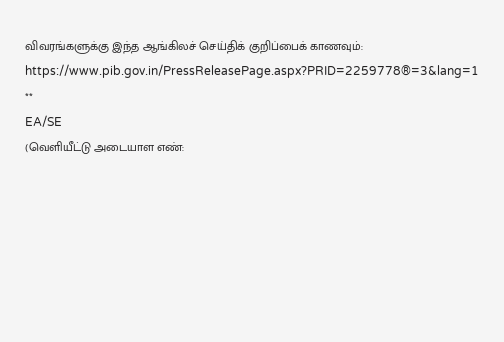விவரங்களுக்கு இந்த ஆங்கிலச் செய்திக் குறிப்பைக் காணவும்: https://www.pib.gov.in/PressReleasePage.aspx?PRID=2259778®=3&lang=1
**
EA/SE
(வெளியீட்டு அடையாள எண்: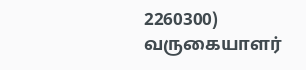2260300)
வருகையாளர்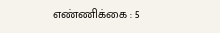எண்ணிக்கை : 5